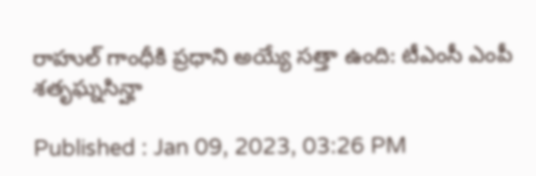రాహుల్ గాంధీకి ప్రధాని అయ్యే సత్తా ఉంది: టీఎంసీ ఎంపీ శతృఘ్నసిన్హా

Published : Jan 09, 2023, 03:26 PM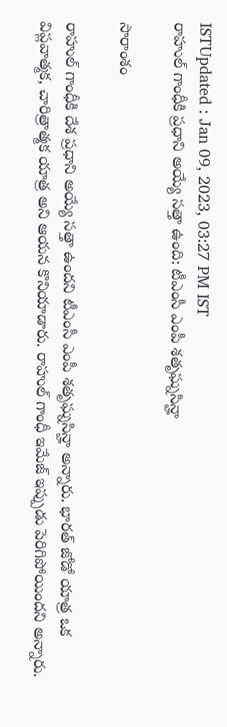ISTUpdated : Jan 09, 2023, 03:27 PM IST
రాహుల్ గాంధీకి ప్రధాని అయ్యే సత్తా ఉంది: టీఎంసీ ఎంపీ శతృఘ్నసిన్హా

సారాంశం

రాహుల్ గాంధీకి దేశ ప్రధాని అయ్యే సత్తా ఉందని టీఎంసీ ఎంపీ శతృఘ్నసిన్హా అన్నారు. భారత్ జోడో యాత్ర ఒక విప్లవాత్మక, చారిత్రాత్మక యాత్ర అని ఆయన కొనియాడారు. రాహుల్ గాంధీ ఇమేజ్ ఇప్పుడు పెరిగిపోయిందని అన్నారు.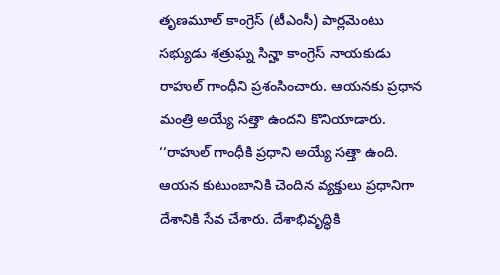తృణమూల్ కాంగ్రెస్ (టీఎంసీ) పార్లమెంటు సభ్యుడు శత్రుఘ్న సిన్హా కాంగ్రెస్ నాయకుడు రాహుల్ గాంధీని ప్రశంసించారు. ఆయనకు ప్రధాన మంత్రి అయ్యే సత్తా ఉందని కొనియాడారు. ‘‘రాహుల్ గాంధీకి ప్రధాని అయ్యే సత్తా ఉంది. ఆయన కుటుంబానికి చెందిన వ్యక్తులు ప్రధానిగా దేశానికి సేవ చేశారు. దేశాభివృద్ధికి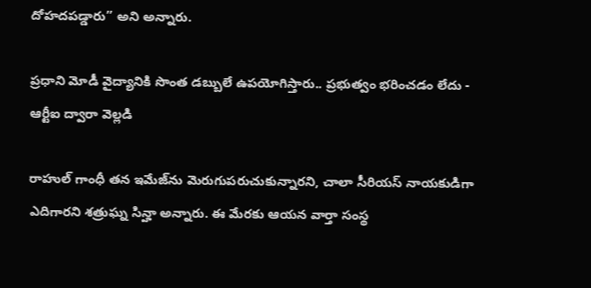దోహదపడ్డారు’’ అని అన్నారు.

ప్రధాని మోడీ వైద్యానికి సొంత డబ్బులే ఉపయోగిస్తారు.. ప్రభుత్వం భరించడం లేదు - ఆర్టీఐ ద్వారా వెల్లడి

రాహుల్ గాంధీ తన ఇమేజ్‌ను మెరుగుపరుచుకున్నారని, చాలా సీరియస్ నాయకుడిగా ఎదిగారని శత్రుఘ్న సిన్హా అన్నారు. ఈ మేరకు ఆయన వార్తా సంస్థ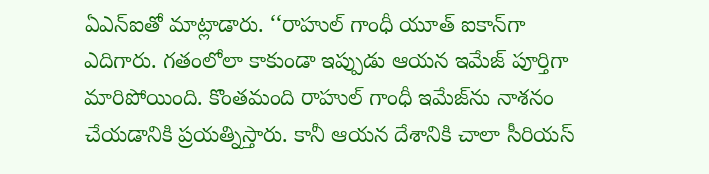ఏఎన్ఐతో మాట్లాడారు. ‘‘రాహుల్ గాంధీ యూత్ ఐకాన్‌గా ఎదిగారు. గతంలోలా కాకుండా ఇప్పుడు ఆయన ఇమేజ్ పూర్తిగా మారిపోయింది. కొంతమంది రాహుల్ గాంధీ ఇమేజ్‌ను నాశనం చేయడానికి ప్రయత్నిస్తారు. కానీ ఆయన దేశానికి చాలా సీరియస్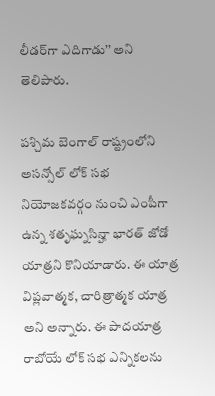లీడర్‌గా ఎదిగాడు’’ అని తెలిపారు.

పశ్చిమ బెంగాల్ రాష్ట్రంలోని అసన్సోల్ లోక్ సభ నియోజకవర్గం నుంచి ఎంపీగా ఉన్న శతృఘ్నసిన్హా భారత్ జోడో యాత్రని కొనియాడారు. ఈ యాత్ర విప్లవాత్మక, చారిత్రాత్మక యాత్ర అని అన్నారు. ఈ పాదయాత్ర రాబోయే లోక్ సభ ఎన్నికలను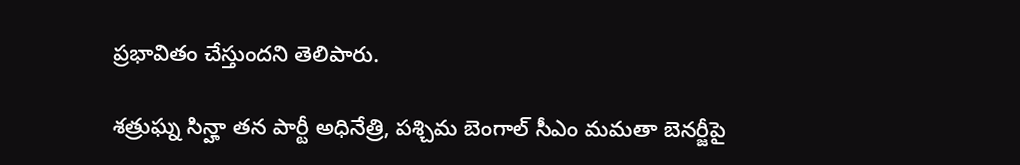ప్రభావితం చేస్తుందని తెలిపారు.

శత్రుఘ్న సిన్హా తన పార్టీ అధినేత్రి, పశ్చిమ బెంగాల్ సీఎం మమతా బెనర్జీపై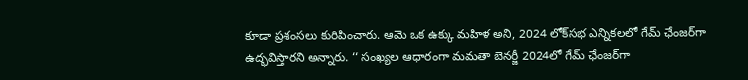కూడా ప్రశంసలు కురిపించారు. ఆమె ఒక ఉక్కు మహిళ అని, 2024 లోక్‌సభ ఎన్నికలలో గేమ్ ఛేంజర్‌గా ఉద్భవిస్తారని అన్నారు. ‘‘ సంఖ్యల ఆధారంగా మమతా బెనర్జీ 2024లో గేమ్ ఛేంజర్‌గా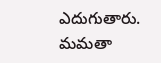ఎదుగుతారు. మమతా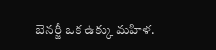బెనర్జీ ఒక ఉక్కు మహిళ.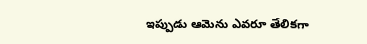ఇప్పుడు ఆమెను ఎవరూ తేలికగా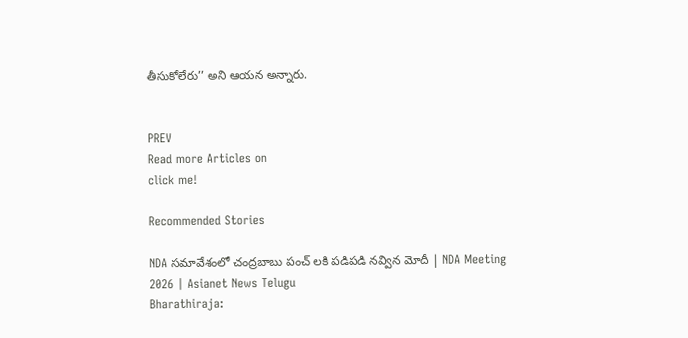తీసుకోలేరు’’ అని ఆయన అన్నారు.


PREV
Read more Articles on
click me!

Recommended Stories

NDA సమావేశంలో చంద్రబాబు పంచ్ లకి పడిపడి నవ్విన మోదీ | NDA Meeting 2026 | Asianet News Telugu
Bharathiraja: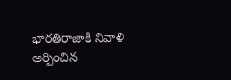భారతిరాజాకి నివాళి అర్పించిన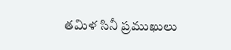తమిళ సినీ ప్రముఖులు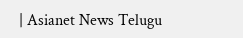| Asianet News Telugu